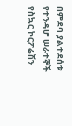በምደባ ያልተደሰቱ የተንዳሆ ሠራተኞች የስኳር ኮርፖሬሽን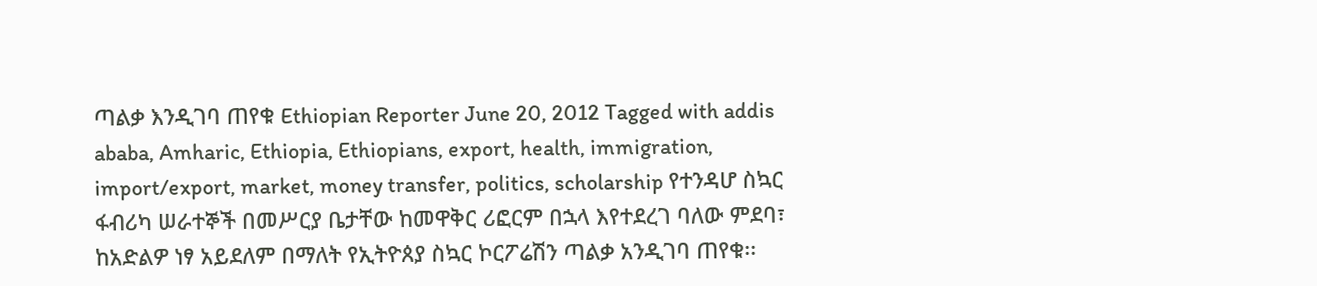ጣልቃ እንዲገባ ጠየቁ Ethiopian Reporter June 20, 2012 Tagged with addis ababa, Amharic, Ethiopia, Ethiopians, export, health, immigration, import/export, market, money transfer, politics, scholarship የተንዳሆ ስኳር ፋብሪካ ሠራተኞች በመሥርያ ቤታቸው ከመዋቅር ሪፎርም በኋላ እየተደረገ ባለው ምደባ፣ ከአድልዎ ነፃ አይደለም በማለት የኢትዮጰያ ስኳር ኮርፖሬሽን ጣልቃ አንዲገባ ጠየቁ፡፡